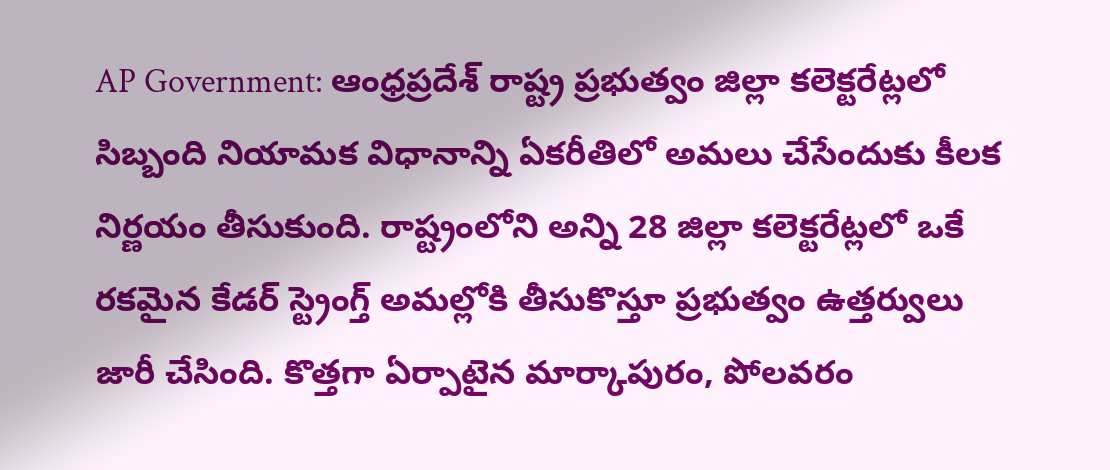AP Government: ఆంధ్రప్రదేశ్ రాష్ట్ర ప్రభుత్వం జిల్లా కలెక్టరేట్లలో సిబ్బంది నియామక విధానాన్ని ఏకరీతిలో అమలు చేసేందుకు కీలక నిర్ణయం తీసుకుంది. రాష్ట్రంలోని అన్ని 28 జిల్లా కలెక్టరేట్లలో ఒకే రకమైన కేడర్ స్ట్రెంగ్త్ అమల్లోకి తీసుకొస్తూ ప్రభుత్వం ఉత్తర్వులు జారీ చేసింది. కొత్తగా ఏర్పాటైన మార్కాపురం, పోలవరం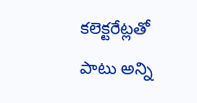కలెక్టరేట్లతో పాటు అన్ని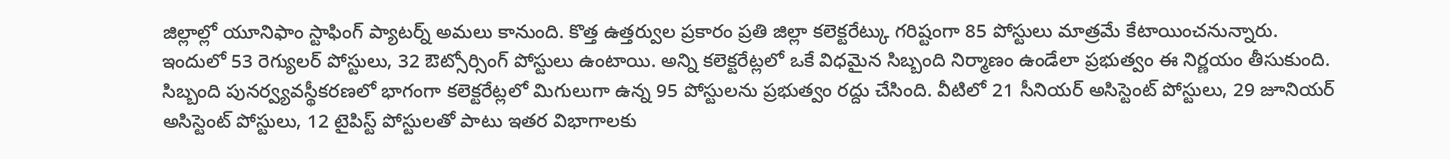జిల్లాల్లో యూనిఫాం స్టాఫింగ్ ప్యాటర్న్ అమలు కానుంది. కొత్త ఉత్తర్వుల ప్రకారం ప్రతి జిల్లా కలెక్టరేట్కు గరిష్టంగా 85 పోస్టులు మాత్రమే కేటాయించనున్నారు. ఇందులో 53 రెగ్యులర్ పోస్టులు, 32 ఔట్సోర్సింగ్ పోస్టులు ఉంటాయి. అన్ని కలెక్టరేట్లలో ఒకే విధమైన సిబ్బంది నిర్మాణం ఉండేలా ప్రభుత్వం ఈ నిర్ణయం తీసుకుంది.
సిబ్బంది పునర్వ్యవస్థీకరణలో భాగంగా కలెక్టరేట్లలో మిగులుగా ఉన్న 95 పోస్టులను ప్రభుత్వం రద్దు చేసింది. వీటిలో 21 సీనియర్ అసిస్టెంట్ పోస్టులు, 29 జూనియర్ అసిస్టెంట్ పోస్టులు, 12 టైపిస్ట్ పోస్టులతో పాటు ఇతర విభాగాలకు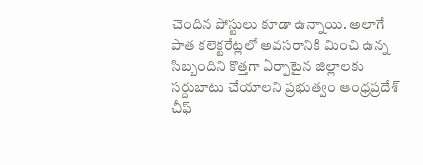చెందిన పోస్టులు కూడా ఉన్నాయి. అలాగే పాత కలెక్టరేట్లలో అవసరానికి మించి ఉన్న సిబ్బందిని కొత్తగా ఏర్పాటైన జిల్లాలకు సర్దుబాటు చేయాలని ప్రభుత్వం ఆంధ్రప్రదేశ్ చీఫ్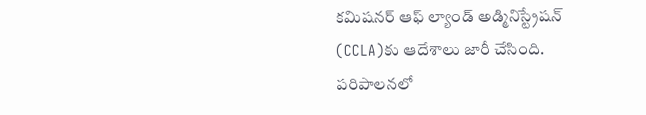కమిషనర్ ఆఫ్ ల్యాండ్ అడ్మినిస్ట్రేషన్ (CCLA)కు ఆదేశాలు జారీ చేసింది. పరిపాలనలో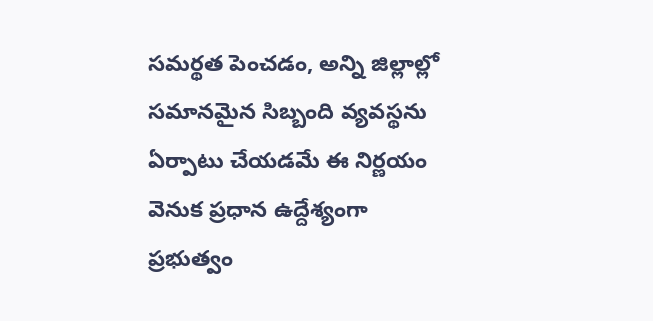సమర్థత పెంచడం, అన్ని జిల్లాల్లో సమానమైన సిబ్బంది వ్యవస్థను ఏర్పాటు చేయడమే ఈ నిర్ణయం వెనుక ప్రధాన ఉద్దేశ్యంగా ప్రభుత్వం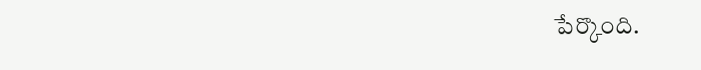పేర్కొంది.